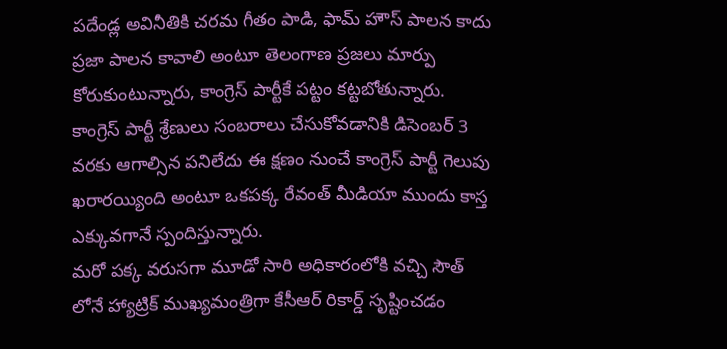పదేండ్ల అవినీతికి చరమ గీతం పాడి, ఫామ్ హౌస్ పాలన కాదు ప్రజా పాలన కావాలి అంటూ తెలంగాణ ప్రజలు మార్పు కోరుకుంటున్నారు, కాంగ్రెస్ పార్టీకే పట్టం కట్టబోతున్నారు. కాంగ్రెస్ పార్టీ శ్రేణులు సంబరాలు చేసుకోవడానికి డిసెంబర్ 3 వరకు ఆగాల్సిన పనిలేదు ఈ క్షణం నుంచే కాంగ్రెస్ పార్టీ గెలుపు ఖరారయ్యింది అంటూ ఒకపక్క రేవంత్ మీడియా ముందు కాస్త ఎక్కువగానే స్పందిస్తున్నారు.
మరో పక్క వరుసగా మూడో సారి అధికారంలోకి వచ్చి సౌత్ లోనే హ్యాట్రిక్ ముఖ్యమంత్రిగా కేసీఆర్ రికార్డ్ సృష్టించడం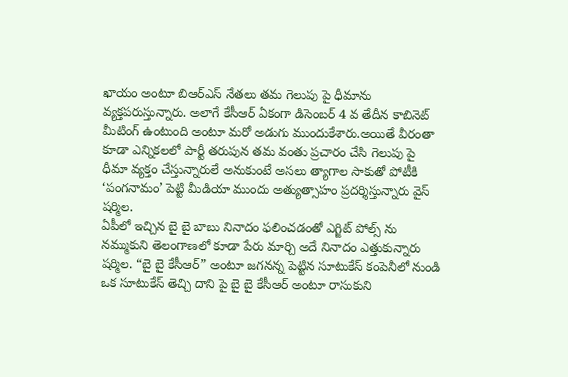ఖాయం అంటూ బిఆర్ఎస్ నేతలు తమ గెలుపు పై ధీమాను వ్యక్తపరుస్తున్నారు. అలాగే కేసీఆర్ ఏకంగా డిసెంబర్ 4 వ తేదీన కాబినెట్ మీటింగ్ ఉంటుంది అంటూ మరో అడుగు ముందుకేశారు.అయితే వీరంతా కూడా ఎన్నికలలో పార్టీ తరుపున తమ వంతు ప్రచారం చేసి గెలుపు పై ధీమా వ్యక్తం చేస్తున్నారులే అనుకుంటే అసలు త్యాగాల సాకుతో పోటీకి ‘పంగనామం’ పెట్టి మీడియా ముందు అత్యుత్సాహం ప్రదర్శిస్తున్నారు వైస్ షర్మిల.
ఏపీలో ఇచ్చిన బై బై బాబు నినాదం ఫలించడంతో ఎగ్జిట్ పోల్స్ ను నమ్ముకుని తెలంగాణలో కూడా పేరు మార్చి అదే నినాదం ఎత్తుకున్నారు షర్మిల. “బై బై కేసీఆర్” అంటూ జగనన్న పెట్టిన సూటుకేస్ కంపెనీలో నుండి ఒక సూటుకేస్ తెచ్చి దాని పై బై బై కేసీఆర్ అంటూ రాసుకుని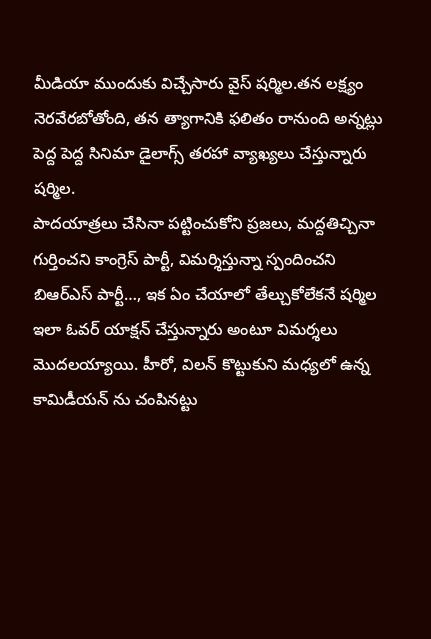మీడియా ముందుకు విచ్చేసారు వైస్ షర్మిల.తన లక్ష్యం నెరవేరబోతోంది, తన త్యాగానికి ఫలితం రానుంది అన్నట్లు పెద్ద పెద్ద సినిమా డైలాగ్స్ తరహా వ్యాఖ్యలు చేస్తున్నారు షర్మిల.
పాదయాత్రలు చేసినా పట్టించుకోని ప్రజలు, మద్దతిచ్చినా గుర్తించని కాంగ్రెస్ పార్టీ, విమర్శిస్తున్నా స్పందించని బిఆర్ఎస్ పార్టీ…, ఇక ఏం చేయాలో తేల్చుకోలేకనే షర్మిల ఇలా ఓవర్ యాక్షన్ చేస్తున్నారు అంటూ విమర్శలు మొదలయ్యాయి. హీరో, విలన్ కొట్టుకుని మధ్యలో ఉన్న కామిడీయన్ ను చంపినట్టు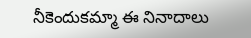నీకెందుకమ్మా ఈ నినాదాలు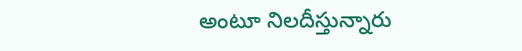అంటూ నిలదీస్తున్నారు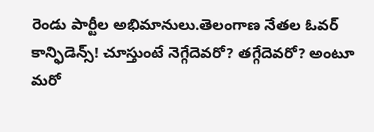రెండు పార్టీల అభిమానులు.తెలంగాణ నేతల ఓవర్ కాన్ఫిడెన్స్! చూస్తుంటే నెగ్గేదెవరో? తగ్గేదెవరో? అంటూ మరో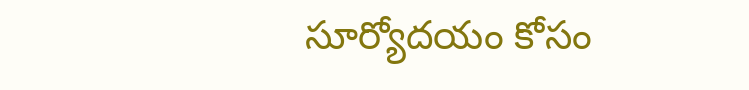సూర్యోదయం కోసం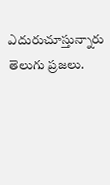ఎదురుచూస్తున్నారు తెలుగు ప్రజలు.